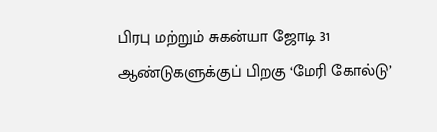பிரபு மற்றும் சுகன்யா ஜோடி 31 ஆண்டுகளுக்குப் பிறகு ‘மேரி கோல்டு’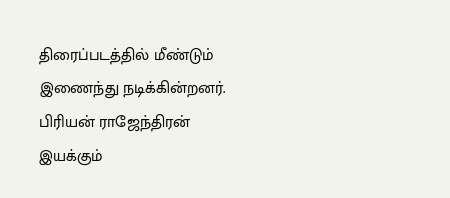திரைப்படத்தில் மீண்டும் இணைந்து நடிக்கின்றனர்.
பிரியன் ராஜேந்திரன் இயக்கும்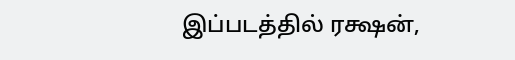இப்படத்தில் ரக்ஷன்,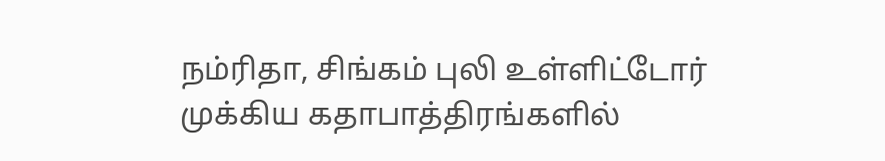நம்ரிதா, சிங்கம் புலி உள்ளிட்டோர் முக்கிய கதாபாத்திரங்களில்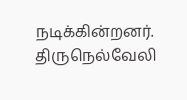நடிக்கின்றனர்.
திருநெல்வேலி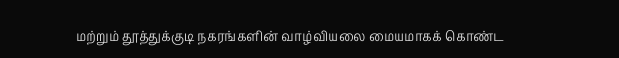மற்றும் தூத்துக்குடி நகரங்களின் வாழ்வியலை மையமாகக் கொண்ட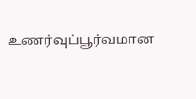உணர்வுப்பூர்வமான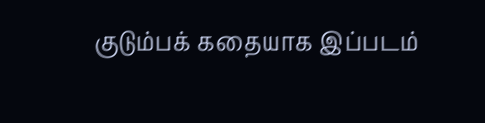குடும்பக் கதையாக இப்படம்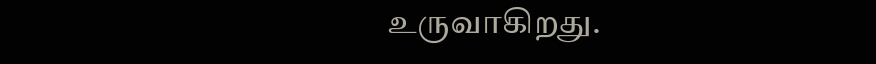உருவாகிறது.